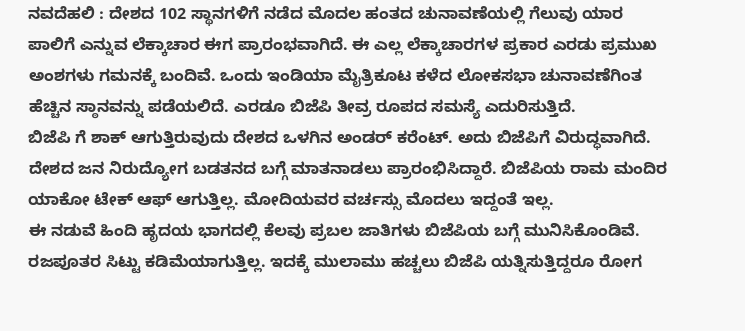ನವದೆಹಲಿ : ದೇಶದ 102 ಸ್ಥಾನಗಳಿಗೆ ನಡೆದ ಮೊದಲ ಹಂತದ ಚುನಾವಣೆಯಲ್ಲಿ ಗೆಲುವು ಯಾರ ಪಾಲಿಗೆ ಎನ್ನುವ ಲೆಕ್ಕಾಚಾರ ಈಗ ಪ್ರಾರಂಭವಾಗಿದೆ. ಈ ಎಲ್ಲ ಲೆಕ್ಕಾಚಾರಗಳ ಪ್ರಕಾರ ಎರಡು ಪ್ರಮುಖ ಅಂಶಗಳು ಗಮನಕ್ಕೆ ಬಂದಿವೆ. ಒಂದು ಇಂಡಿಯಾ ಮೈತ್ರಿಕೂಟ ಕಳೆದ ಲೋಕಸಭಾ ಚುನಾವಣೆಗಿಂತ ಹೆಚ್ಚಿನ ಸ್ಠಾನವನ್ನು ಪಡೆಯಲಿದೆ. ಎರಡೂ ಬಿಜೆಪಿ ತೀವ್ರ ರೂಪದ ಸಮಸ್ಯೆ ಎದುರಿಸುತ್ತಿದೆ.
ಬಿಜೆಪಿ ಗೆ ಶಾಕ್ ಆಗುತ್ತಿರುವುದು ದೇಶದ ಒಳಗಿನ ಅಂಡರ್ ಕರೆಂಟ್. ಅದು ಬಿಜೆಪಿಗೆ ವಿರುದ್ಧವಾಗಿದೆ. ದೇಶದ ಜನ ನಿರುದ್ಯೋಗ ಬಡತನದ ಬಗ್ಗೆ ಮಾತನಾಡಲು ಪ್ರಾರಂಭಿಸಿದ್ದಾರೆ. ಬಿಜೆಪಿಯ ರಾಮ ಮಂದಿರ ಯಾಕೋ ಟೇಕ್ ಆಫ್ ಆಗುತ್ತಿಲ್ಲ. ಮೋದಿಯವರ ವರ್ಚಸ್ಸು ಮೊದಲು ಇದ್ದಂತೆ ಇಲ್ಲ.
ಈ ನಡುವೆ ಹಿಂದಿ ಹೃದಯ ಭಾಗದಲ್ಲಿ ಕೆಲವು ಪ್ರಬಲ ಜಾತಿಗಳು ಬಿಜೆಪಿಯ ಬಗ್ಗೆ ಮುನಿಸಿಕೊಂಡಿವೆ. ರಜಪೂತರ ಸಿಟ್ಟು ಕಡಿಮೆಯಾಗುತ್ತಿಲ್ಲ. ಇದಕ್ಕೆ ಮುಲಾಮು ಹಚ್ಚಲು ಬಿಜೆಪಿ ಯತ್ನಿಸುತ್ತಿದ್ದರೂ ರೋಗ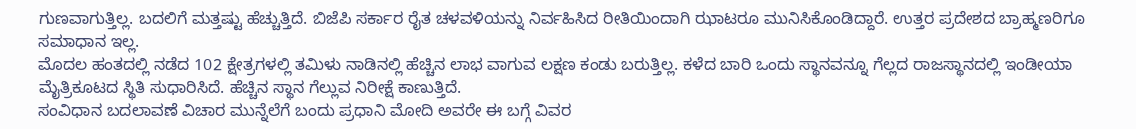ಗುಣವಾಗುತ್ತಿಲ್ಲ. ಬದಲಿಗೆ ಮತ್ತಷ್ಟು ಹೆಚ್ಚುತ್ತಿದೆ. ಬಿಜೆಪಿ ಸರ್ಕಾರ ರೈತ ಚಳವಳಿಯನ್ನು ನಿರ್ವಹಿಸಿದ ರೀತಿಯಿಂದಾಗಿ ಝಾಟರೂ ಮುನಿಸಿಕೊಂಡಿದ್ದಾರೆ. ಉತ್ತರ ಪ್ರದೇಶದ ಬ್ರಾಹ್ಮಣರಿಗೂ ಸಮಾಧಾನ ಇಲ್ಲ.
ಮೊದಲ ಹಂತದಲ್ಲಿ ನಡೆದ 102 ಕ್ಷೇತ್ರಗಳಲ್ಲಿ ತಮಿಳು ನಾಡಿನಲ್ಲಿ ಹೆಚ್ಚಿನ ಲಾಭ ವಾಗುವ ಲಕ್ಷಣ ಕಂಡು ಬರುತ್ತಿಲ್ಲ. ಕಳೆದ ಬಾರಿ ಒಂದು ಸ್ಥಾನವನ್ನೂ ಗೆಲ್ಲದ ರಾಜಸ್ಥಾನದಲ್ಲಿ ಇಂಡೀಯಾ ಮೈತ್ರಿಕೂಟದ ಸ್ಥಿತಿ ಸುಧಾರಿಸಿದೆ. ಹೆಚ್ಚಿನ ಸ್ಥಾನ ಗೆಲ್ಲುವ ನಿರೀಕ್ಷೆ ಕಾಣುತ್ತಿದೆ.
ಸಂವಿಧಾನ ಬದಲಾವಣೆ ವಿಚಾರ ಮುನ್ನೆಲೆಗೆ ಬಂದು ಪ್ರಧಾನಿ ಮೋದಿ ಅವರೇ ಈ ಬಗ್ಗೆ ವಿವರ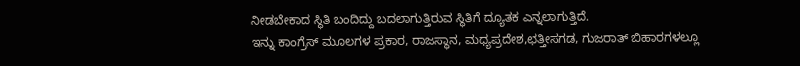ನೀಡಬೇಕಾದ ಸ್ಥಿತಿ ಬಂದಿದ್ದು ಬದಲಾಗುತ್ತಿರುವ ಸ್ಥಿತಿಗೆ ದ್ಯೂತಕ ಎನ್ನಲಾಗುತ್ತಿದೆ.
ಇನ್ನು ಕಾಂಗ್ರೆಸ್ ಮೂಲಗಳ ಪ್ರಕಾರ, ರಾಜಸ್ಥಾನ, ಮಧ್ಯಪ್ರದೇಶ,ಛತ್ತೀಸಗಡ, ಗುಜರಾತ್ ಬಿಹಾರಗಳಲ್ಲೂ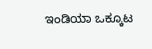ಇಂಡಿಯಾ ಒಕ್ಕೂಟ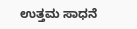ಉತ್ತಮ ಸಾಧನೆ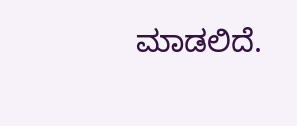ಮಾಡಲಿದೆ.